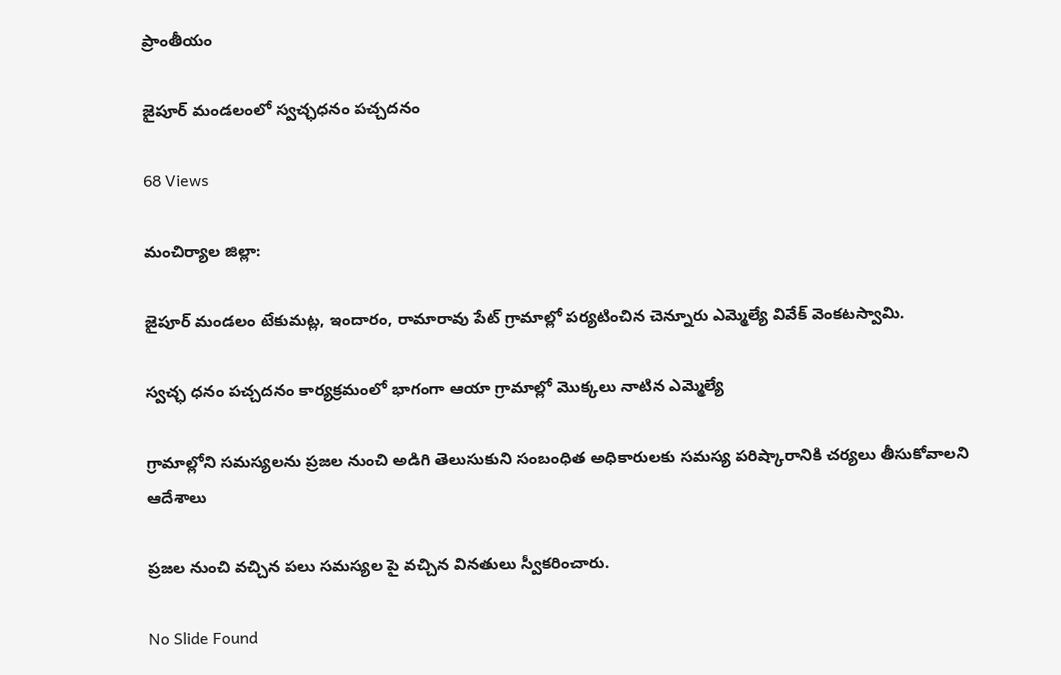ప్రాంతీయం

జైపూర్ మండలంలో స్వచ్ఛధనం పచ్చదనం

68 Views

మంచిర్యాల జిల్లా:

జైపూర్ మండలం టేకుమట్ల, ఇందారం, రామారావు పేట్ గ్రామాల్లో పర్యటించిన చెన్నూరు ఎమ్మెల్యే వివేక్ వెంకటస్వామి.

స్వచ్ఛ ధనం పచ్చదనం కార్యక్రమంలో భాగంగా ఆయా గ్రామాల్లో మొక్కలు నాటిన ఎమ్మెల్యే

గ్రామాల్లోని సమస్యలను ప్రజల నుంచి అడిగి తెలుసుకుని సంబంధిత అధికారులకు సమస్య పరిష్కారానికి చర్యలు తీసుకోవాలని ఆదేశాలు

ప్రజల నుంచి వచ్చిన పలు సమస్యల పై వచ్చిన వినతులు స్వీకరించారు.

No Slide Found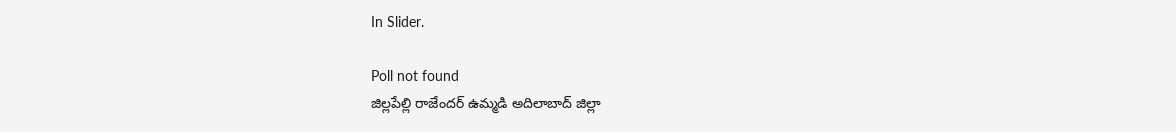In Slider.

Poll not found
జిల్లపేల్లి రాజేందర్ ఉమ్మడి అదిలాబాద్ జిల్లా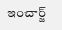ఇంచార్జ్